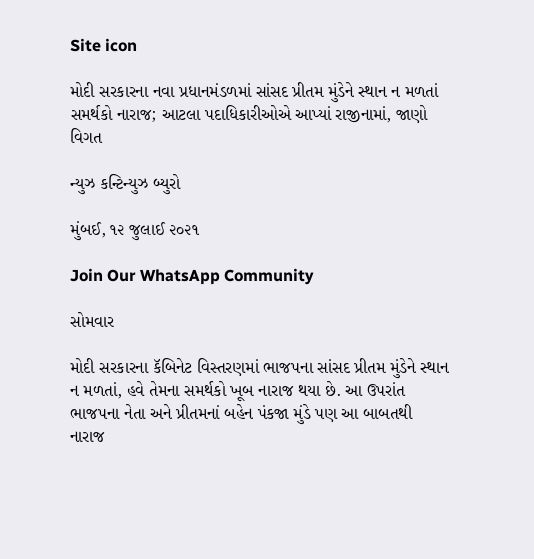Site icon

મોદી સરકારના નવા પ્રધાનમંડળમાં સાંસદ પ્રીતમ મુંડેને સ્થાન ન મળતાં સમર્થકો નારાજ; આટલા પદાધિકારીઓએ આપ્યાં રાજીનામાં, જાણો વિગત

ન્યુઝ કન્ટિન્યુઝ બ્યુરો

મુંબઈ, ૧૨ જુલાઈ ૨૦૨૧

Join Our WhatsApp Community

સોમવાર

મોદી સરકારના કૅબિનેટ વિસ્તરણમાં ભાજપના સાંસદ પ્રીતમ મુંડેને સ્થાન ન મળતાં, હવે તેમના સમર્થકો ખૂબ નારાજ થયા છે. આ ઉપરાંત ભાજપના નેતા અને પ્રીતમનાં બહેન પંકજા મુંડે પણ આ બાબતથી નારાજ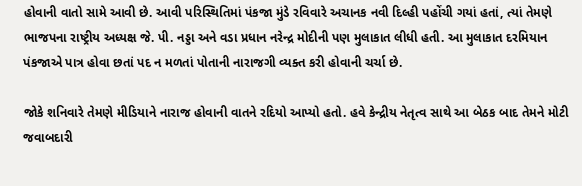હોવાની વાતો સામે આવી છે. આવી પરિસ્થિતિમાં પંકજા મુંડે રવિવારે અચાનક નવી દિલ્હી પહોંચી ગયાં હતાં, ત્યાં તેમણે ભાજપના રાષ્ટ્રીય અધ્યક્ષ જે. પી. નડ્ડા અને વડા પ્રધાન નરેન્દ્ર મોદીની પણ મુલાકાત લીધી હતી. આ મુલાકાત દરમિયાન પંકજાએ પાત્ર હોવા છતાં પદ ન મળતાં પોતાની નારાજગી વ્યક્ત કરી હોવાની ચર્ચા છે.

જોકે શનિવારે તેમણે મીડિયાને નારાજ હોવાની વાતને રદિયો આપ્યો હતો. હવે કેન્દ્રીય નેતૃત્વ સાથે આ બેઠક બાદ તેમને મોટી જવાબદારી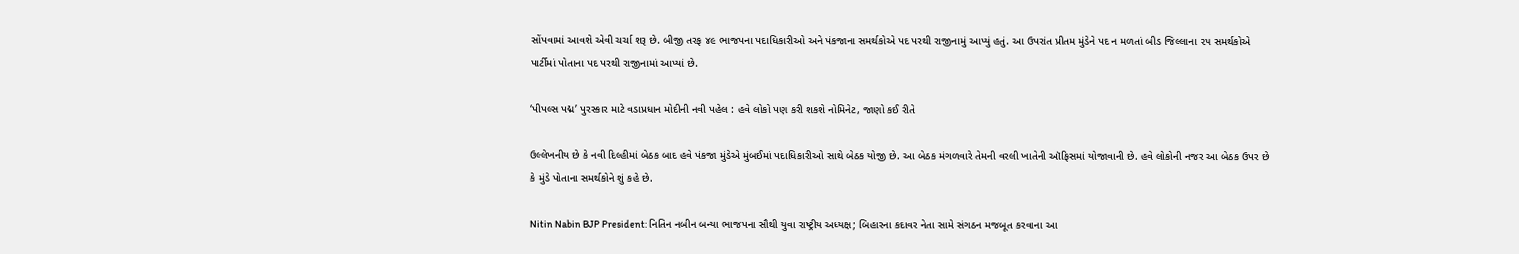સોંપવામાં આવશે એવી ચર્ચા શરૂ છે. બીજી તરફ ૪૯ ભાજપના પદાધિકારીઓ અને પંકજાના સમર્થકોએ પદ પરથી રાજીનામું આપ્યું હતું. આ ઉપરાંત પ્રીતમ મુંડેને પદ ન મળતાં બીડ જિલ્લાના ૨૫ સમર્થકોએ પાર્ટીમાં પોતાના પદ પરથી રાજીનામાં આપ્યાં છે.

‘પીપલ્સ પદ્મ’ પુરસ્કાર માટે વડાપ્રધાન મોદીની નવી પહેલ : હવે લોકો પણ કરી શકશે નોમિનેટ, જાણો કઈ રીતે

ઉલ્લેખનીય છે કે નવી દિલ્હીમાં બેઠક બાદ હવે પંકજા મુંડેએ મુંબઈમાં પદાધિકારીઓ સાથે બેઠક યોજી છે. આ બેઠક મંગળવારે તેમની વરલી ખાતેની ઑફિસમાં યોજાવાની છે. હવે લોકોની નજર આ બેઠક ઉપર છે કે મુંડે પોતાના સમર્થકોને શું કહે છે.

Nitin Nabin BJP President: નિતિન નબીન બન્યા ભાજપના સૌથી યુવા રાષ્ટ્રીય અધ્યક્ષ; બિહારના કદાવર નેતા સામે સંગઠન મજબૂત કરવાના આ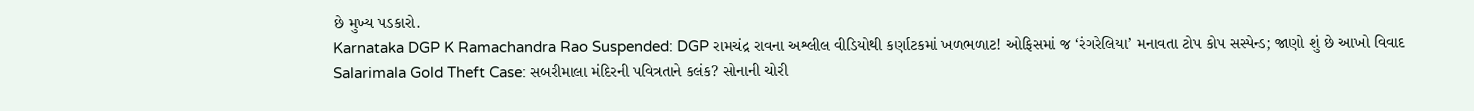છે મુખ્ય પડકારો.
Karnataka DGP K Ramachandra Rao Suspended: DGP રામચંદ્ર રાવના અશ્લીલ વીડિયોથી કર્ણાટકમાં ખળભળાટ! ઓફિસમાં જ ‘રંગરેલિયા’ મનાવતા ટોપ કોપ સસ્પેન્ડ; જાણો શું છે આખો વિવાદ
Salarimala Gold Theft Case: સબરીમાલા મંદિરની પવિત્રતાને કલંક? સોનાની ચોરી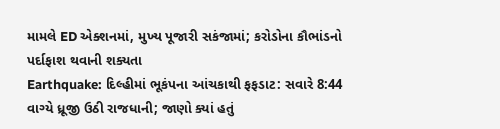મામલે ED એક્શનમાં, મુખ્ય પૂજારી સકંજામાં; કરોડોના કૌભાંડનો પર્દાફાશ થવાની શક્યતા
Earthquake: દિલ્હીમાં ભૂકંપના આંચકાથી ફફડાટ: સવારે 8:44 વાગ્યે ધ્રૂજી ઉઠી રાજધાની; જાણો ક્યાં હતું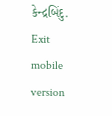કેન્દ્રબિંદુ.
Exit mobile version